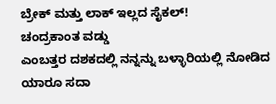ಬ್ರೇಕ್ ಮತ್ತು ಲಾಕ್ ಇಲ್ಲದ ಸೈಕಲ್!
ಚಂದ್ರಕಾಂತ ವಡ್ಡು
ಎಂಬತ್ತರ ದಶಕದಲ್ಲಿ ನನ್ನನ್ನು ಬಳ್ಳಾರಿಯಲ್ಲಿ ನೋಡಿದ ಯಾರೂ ಸದಾ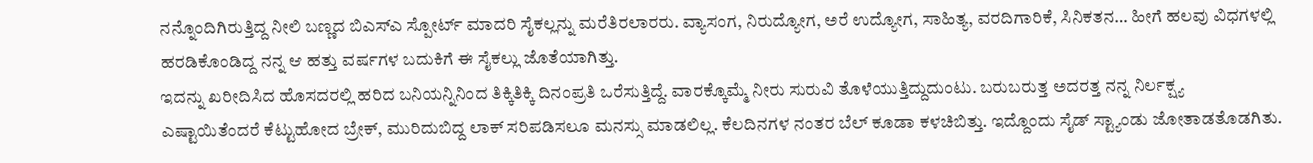ನನ್ನೊಂದಿಗಿರುತ್ತಿದ್ದ ನೀಲಿ ಬಣ್ಣದ ಬಿಎಸ್ಎ ಸ್ಪೋರ್ಟ್ ಮಾದರಿ ಸೈಕಲ್ಲನ್ನು ಮರೆತಿರಲಾರರು. ವ್ಯಾಸಂಗ, ನಿರುದ್ಯೋಗ, ಅರೆ ಉದ್ಯೋಗ, ಸಾಹಿತ್ಯ, ವರದಿಗಾರಿಕೆ, ಸಿನಿಕತನ… ಹೀಗೆ ಹಲವು ವಿಧಗಳಲ್ಲಿ ಹರಡಿಕೊಂಡಿದ್ದ ನನ್ನ ಆ ಹತ್ತು ವರ್ಷಗಳ ಬದುಕಿಗೆ ಈ ಸೈಕಲ್ಲು ಜೊತೆಯಾಗಿತ್ತು.
ಇದನ್ನು ಖರೀದಿಸಿದ ಹೊಸದರಲ್ಲಿ ಹರಿದ ಬನಿಯನ್ನಿನಿಂದ ತಿಕ್ಕಿತಿಕ್ಕಿ ದಿನಂಪ್ರತಿ ಒರೆಸುತ್ತಿದ್ದೆ. ವಾರಕ್ಕೊಮ್ಮೆ ನೀರು ಸುರುವಿ ತೊಳೆಯುತ್ತಿದ್ದುದುಂಟು. ಬರುಬರುತ್ತ ಅದರತ್ತ ನನ್ನ ನಿರ್ಲಕ್ಷ್ಯ ಎಷ್ಟಾಯಿತೆಂದರೆ ಕೆಟ್ಟುಹೋದ ಬ್ರೇಕ್, ಮುರಿದುಬಿದ್ದ ಲಾಕ್ ಸರಿಪಡಿಸಲೂ ಮನಸ್ಸು ಮಾಡಲಿಲ್ಲ. ಕೆಲದಿನಗಳ ನಂತರ ಬೆಲ್ ಕೂಡಾ ಕಳಚಿಬಿತ್ತು. ಇದ್ದೊಂದು ಸೈಡ್ ಸ್ಟ್ಯಾಂಡು ಜೋತಾಡತೊಡಗಿತು.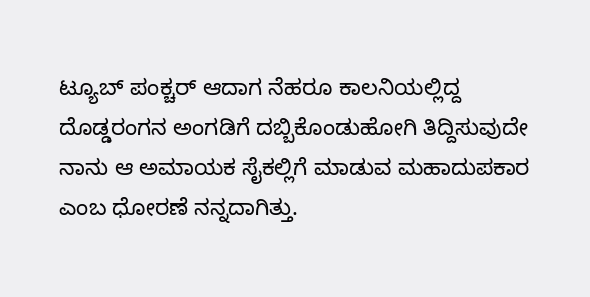ಟ್ಯೂಬ್ ಪಂಕ್ಚರ್ ಆದಾಗ ನೆಹರೂ ಕಾಲನಿಯಲ್ಲಿದ್ದ ದೊಡ್ಡರಂಗನ ಅಂಗಡಿಗೆ ದಬ್ಬಿಕೊಂಡುಹೋಗಿ ತಿದ್ದಿಸುವುದೇ ನಾನು ಆ ಅಮಾಯಕ ಸೈಕಲ್ಲಿಗೆ ಮಾಡುವ ಮಹಾದುಪಕಾರ ಎಂಬ ಧೋರಣೆ ನನ್ನದಾಗಿತ್ತು.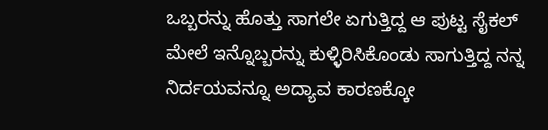ಒಬ್ಬರನ್ನು ಹೊತ್ತು ಸಾಗಲೇ ಏಗುತ್ತಿದ್ದ ಆ ಪುಟ್ಟ ಸೈಕಲ್ ಮೇಲೆ ಇನ್ನೊಬ್ಬರನ್ನು ಕುಳ್ಳಿರಿಸಿಕೊಂಡು ಸಾಗುತ್ತಿದ್ದ ನನ್ನ ನಿರ್ದಯವನ್ನೂ ಅದ್ಯಾವ ಕಾರಣಕ್ಕೋ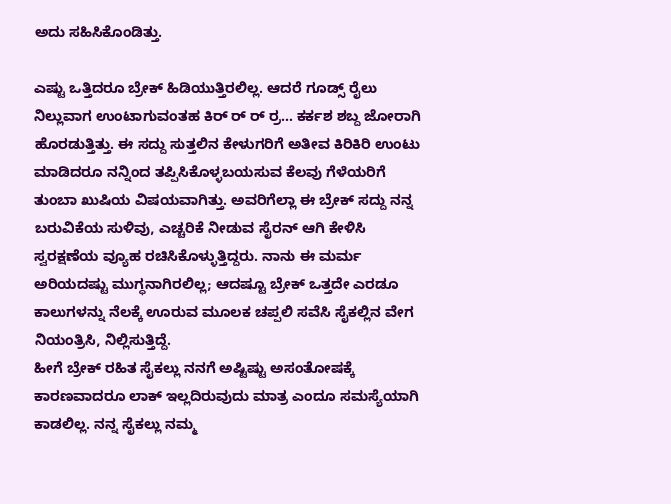ಅದು ಸಹಿಸಿಕೊಂಡಿತ್ತು.

ಎಷ್ಟು ಒತ್ತಿದರೂ ಬ್ರೇಕ್ ಹಿಡಿಯುತ್ತಿರಲಿಲ್ಲ. ಆದರೆ ಗೂಡ್ಸ್ ರೈಲು ನಿಲ್ಲುವಾಗ ಉಂಟಾಗುವಂತಹ ಕಿರ್ ರ್ ರ್ ರ್ರ… ಕರ್ಕಶ ಶಬ್ದ ಜೋರಾಗಿ ಹೊರಡುತ್ತಿತ್ತು. ಈ ಸದ್ದು ಸುತ್ತಲಿನ ಕೇಳುಗರಿಗೆ ಅತೀವ ಕಿರಿಕಿರಿ ಉಂಟು ಮಾಡಿದರೂ ನನ್ನಿಂದ ತಪ್ಪಿಸಿಕೊಳ್ಳಬಯಸುವ ಕೆಲವು ಗೆಳೆಯರಿಗೆ ತುಂಬಾ ಖುಷಿಯ ವಿಷಯವಾಗಿತ್ತು. ಅವರಿಗೆಲ್ಲಾ ಈ ಬ್ರೇಕ್ ಸದ್ದು ನನ್ನ ಬರುವಿಕೆಯ ಸುಳಿವು, ಎಚ್ಚರಿಕೆ ನೀಡುವ ಸೈರನ್ ಆಗಿ ಕೇಳಿಸಿ ಸ್ವರಕ್ಷಣೆಯ ವ್ಯೂಹ ರಚಿಸಿಕೊಳ್ಳುತ್ತಿದ್ದರು. ನಾನು ಈ ಮರ್ಮ ಅರಿಯದಷ್ಟು ಮುಗ್ಧನಾಗಿರಲಿಲ್ಲ; ಆದಷ್ಟೂ ಬ್ರೇಕ್ ಒತ್ತದೇ ಎರಡೂ ಕಾಲುಗಳನ್ನು ನೆಲಕ್ಕೆ ಊರುವ ಮೂಲಕ ಚಪ್ಪಲಿ ಸವೆಸಿ ಸೈಕಲ್ಲಿನ ವೇಗ ನಿಯಂತ್ರಿಸಿ, ನಿಲ್ಲಿಸುತ್ತಿದ್ದೆ.
ಹೀಗೆ ಬ್ರೇಕ್ ರಹಿತ ಸೈಕಲ್ಲು ನನಗೆ ಅಷ್ಟಿಷ್ಟು ಅಸಂತೋಷಕ್ಕೆ ಕಾರಣವಾದರೂ ಲಾಕ್ ಇಲ್ಲದಿರುವುದು ಮಾತ್ರ ಎಂದೂ ಸಮಸ್ಯೆಯಾಗಿ ಕಾಡಲಿಲ್ಲ. ನನ್ನ ಸೈಕಲ್ಲು ನಮ್ಮ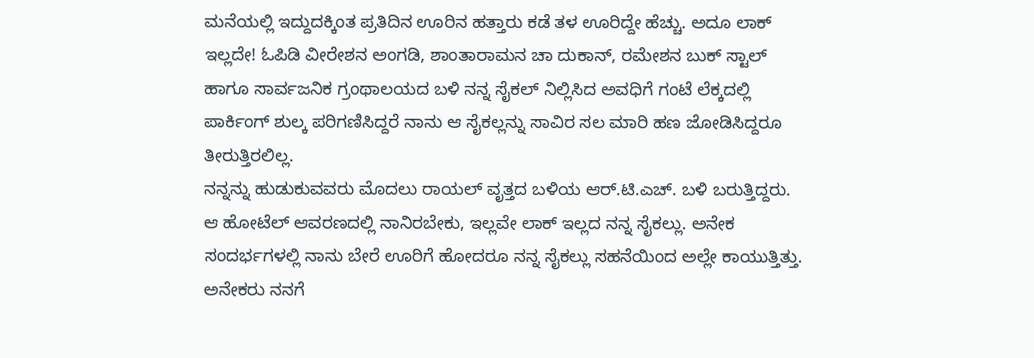ಮನೆಯಲ್ಲಿ ಇದ್ದುದಕ್ಕಿಂತ ಪ್ರತಿದಿನ ಊರಿನ ಹತ್ತಾರು ಕಡೆ ತಳ ಊರಿದ್ದೇ ಹೆಚ್ಚು. ಅದೂ ಲಾಕ್ ಇಲ್ಲದೇ! ಓಪಿಡಿ ವೀರೇಶನ ಅಂಗಡಿ, ಶಾಂತಾರಾಮನ ಚಾ ದುಕಾನ್, ರಮೇಶನ ಬುಕ್ ಸ್ಟಾಲ್ ಹಾಗೂ ಸಾರ್ವಜನಿಕ ಗ್ರಂಥಾಲಯದ ಬಳಿ ನನ್ನ ಸೈಕಲ್ ನಿಲ್ಲಿಸಿದ ಅವಧಿಗೆ ಗಂಟೆ ಲೆಕ್ಕದಲ್ಲಿ ಪಾರ್ಕಿಂಗ್ ಶುಲ್ಕ ಪರಿಗಣಿಸಿದ್ದರೆ ನಾನು ಆ ಸೈಕಲ್ಲನ್ನು ಸಾವಿರ ಸಲ ಮಾರಿ ಹಣ ಜೋಡಿಸಿದ್ದರೂ ತೀರುತ್ತಿರಲಿಲ್ಲ.
ನನ್ನನ್ನು ಹುಡುಕುವವರು ಮೊದಲು ರಾಯಲ್ ವೃತ್ತದ ಬಳಿಯ ಆರ್.ಟಿ.ಎಚ್. ಬಳಿ ಬರುತ್ತಿದ್ದರು. ಆ ಹೋಟೆಲ್ ಆವರಣದಲ್ಲಿ ನಾನಿರಬೇಕು, ಇಲ್ಲವೇ ಲಾಕ್ ಇಲ್ಲದ ನನ್ನ ಸೈಕಲ್ಲು. ಅನೇಕ ಸಂದರ್ಭಗಳಲ್ಲಿ ನಾನು ಬೇರೆ ಊರಿಗೆ ಹೋದರೂ ನನ್ನ ಸೈಕಲ್ಲು ಸಹನೆಯಿಂದ ಅಲ್ಲೇ ಕಾಯುತ್ತಿತ್ತು. ಅನೇಕರು ನನಗೆ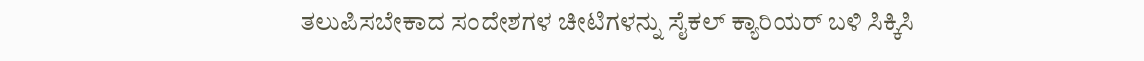ತಲುಪಿಸಬೇಕಾದ ಸಂದೇಶಗಳ ಚೀಟಿಗಳನ್ನು ಸೈಕಲ್ ಕ್ಯಾರಿಯರ್ ಬಳಿ ಸಿಕ್ಕಿಸಿ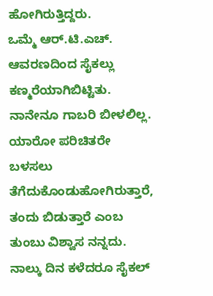ಹೋಗಿರುತ್ತಿದ್ದರು.
ಒಮ್ಮೆ ಆರ್.ಟಿ.ಎಚ್. ಆವರಣದಿಂದ ಸೈಕಲ್ಲು ಕಣ್ಮರೆಯಾಗಿಬಿಟ್ಟಿತು. ನಾನೇನೂ ಗಾಬರಿ ಬೀಳಲಿಲ್ಲ. ಯಾರೋ ಪರಿಚಿತರೇ ಬಳಸಲು ತೆಗೆದುಕೊಂಡುಹೋಗಿರುತ್ತಾರೆ, ತಂದು ಬಿಡುತ್ತಾರೆ ಎಂಬ ತುಂಬು ವಿಶ್ವಾಸ ನನ್ನದು. ನಾಲ್ಕು ದಿನ ಕಳೆದರೂ ಸೈಕಲ್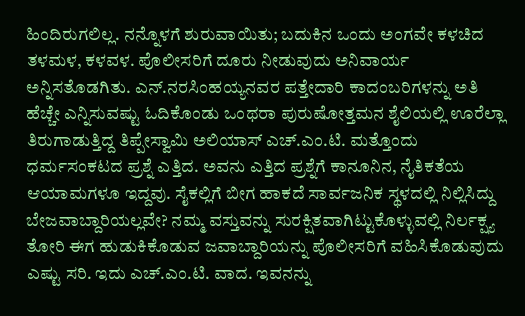ಹಿಂದಿರುಗಲಿಲ್ಲ. ನನ್ನೊಳಗೆ ಶುರುವಾಯಿತು; ಬದುಕಿನ ಒಂದು ಅಂಗವೇ ಕಳಚಿದ ತಳಮಳ, ಕಳವಳ. ಪೊಲೀಸರಿಗೆ ದೂರು ನೀಡುವುದು ಅನಿವಾರ್ಯ ಅನ್ನಿಸತೊಡಗಿತು. ಎನ್.ನರಸಿಂಹಯ್ಯನವರ ಪತ್ತೇದಾರಿ ಕಾದಂಬರಿಗಳನ್ನು ಅತಿ ಹೆಚ್ಚೇ ಎನ್ನಿಸುವಷ್ಟು ಓದಿಕೊಂಡು ಒಂಥರಾ ಪುರುಷೋತ್ತಮನ ಶೈಲಿಯಲ್ಲಿ ಊರೆಲ್ಲಾ ತಿರುಗಾಡುತ್ತಿದ್ದ ತಿಪ್ಪೇಸ್ವಾಮಿ ಅಲಿಯಾಸ್ ಎಚ್.ಎಂ.ಟಿ. ಮತ್ತೊಂದು ಧರ್ಮಸಂಕಟದ ಪ್ರಶ್ನೆ ಎತ್ತಿದ. ಅವನು ಎತ್ತಿದ ಪ್ರಶ್ನೆಗೆ ಕಾನೂನಿನ, ನೈತಿಕತೆಯ ಆಯಾಮಗಳೂ ಇದ್ದವು. ಸೈಕಲ್ಲಿಗೆ ಬೀಗ ಹಾಕದೆ ಸಾರ್ವಜನಿಕ ಸ್ಥಳದಲ್ಲಿ ನಿಲ್ಲಿಸಿದ್ದು ಬೇಜವಾಬ್ದಾರಿಯಲ್ಲವೇ? ನಮ್ಮ ವಸ್ತುವನ್ನು ಸುರಕ್ಷಿತವಾಗಿಟ್ಟುಕೊಳ್ಳುವಲ್ಲಿ ನಿರ್ಲಕ್ಷ್ಯ ತೋರಿ ಈಗ ಹುಡುಕಿಕೊಡುವ ಜವಾಬ್ದಾರಿಯನ್ನು ಪೊಲೀಸರಿಗೆ ವಹಿಸಿಕೊಡುವುದು ಎಷ್ಟು ಸರಿ. ಇದು ಎಚ್.ಎಂ.ಟಿ. ವಾದ. ಇವನನ್ನು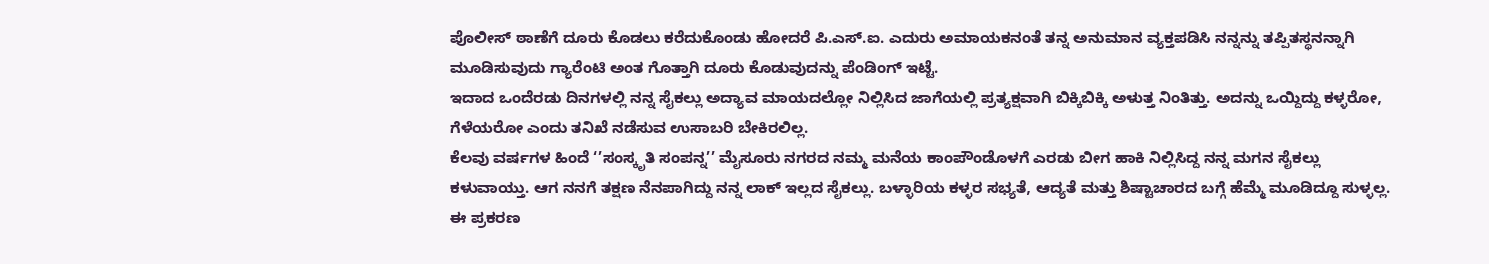ಪೊಲೀಸ್ ಠಾಣೆಗೆ ದೂರು ಕೊಡಲು ಕರೆದುಕೊಂಡು ಹೋದರೆ ಪಿ.ಎಸ್.ಐ. ಎದುರು ಅಮಾಯಕನಂತೆ ತನ್ನ ಅನುಮಾನ ವ್ಯಕ್ತಪಡಿಸಿ ನನ್ನನ್ನು ತಪ್ಪಿತಸ್ಥನನ್ನಾಗಿ ಮೂಡಿಸುವುದು ಗ್ಯಾರೆಂಟಿ ಅಂತ ಗೊತ್ತಾಗಿ ದೂರು ಕೊಡುವುದನ್ನು ಪೆಂಡಿಂಗ್ ಇಟ್ಟೆ.
ಇದಾದ ಒಂದೆರಡು ದಿನಗಳಲ್ಲಿ ನನ್ನ ಸೈಕಲ್ಲು ಅದ್ಯಾವ ಮಾಯದಲ್ಲೋ ನಿಲ್ಲಿಸಿದ ಜಾಗೆಯಲ್ಲಿ ಪ್ರತ್ಯಕ್ಷವಾಗಿ ಬಿಕ್ಕಿಬಿಕ್ಕಿ ಅಳುತ್ತ ನಿಂತಿತ್ತು. ಅದನ್ನು ಒಯ್ದಿದ್ದು ಕಳ್ಳರೋ, ಗೆಳೆಯರೋ ಎಂದು ತನಿಖೆ ನಡೆಸುವ ಉಸಾಬರಿ ಬೇಕಿರಲಿಲ್ಲ.
ಕೆಲವು ವರ್ಷಗಳ ಹಿಂದೆ ‘’ಸಂಸ್ಕೃತಿ ಸಂಪನ್ನ’’ ಮೈಸೂರು ನಗರದ ನಮ್ಮ ಮನೆಯ ಕಾಂಪೌಂಡೊಳಗೆ ಎರಡು ಬೀಗ ಹಾಕಿ ನಿಲ್ಲಿಸಿದ್ದ ನನ್ನ ಮಗನ ಸೈಕಲ್ಲು ಕಳುವಾಯ್ತು. ಆಗ ನನಗೆ ತಕ್ಷಣ ನೆನಪಾಗಿದ್ದು ನನ್ನ ಲಾಕ್ ಇಲ್ಲದ ಸೈಕಲ್ಲು. ಬಳ್ಳಾರಿಯ ಕಳ್ಳರ ಸಭ್ಯತೆ, ಆದ್ಯತೆ ಮತ್ತು ಶಿಷ್ಟಾಚಾರದ ಬಗ್ಗೆ ಹೆಮ್ಮೆ ಮೂಡಿದ್ದೂ ಸುಳ್ಳಲ್ಲ. ಈ ಪ್ರಕರಣ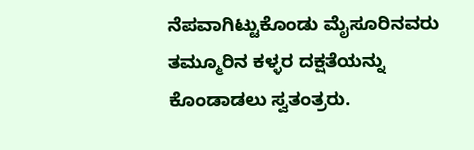ನೆಪವಾಗಿಟ್ಟುಕೊಂಡು ಮೈಸೂರಿನವರು ತಮ್ಮೂರಿನ ಕಳ್ಳರ ದಕ್ಷತೆಯನ್ನು ಕೊಂಡಾಡಲು ಸ್ವತಂತ್ರರು.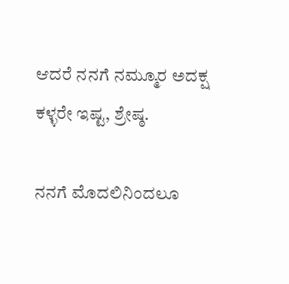ಆದರೆ ನನಗೆ ನಮ್ಮೂರ ಅದಕ್ಷ ಕಳ್ಳರೇ ಇಷ್ಟ, ಶ್ರೇಷ್ಠ.

ನನಗೆ ಮೊದಲಿನಿಂದಲೂ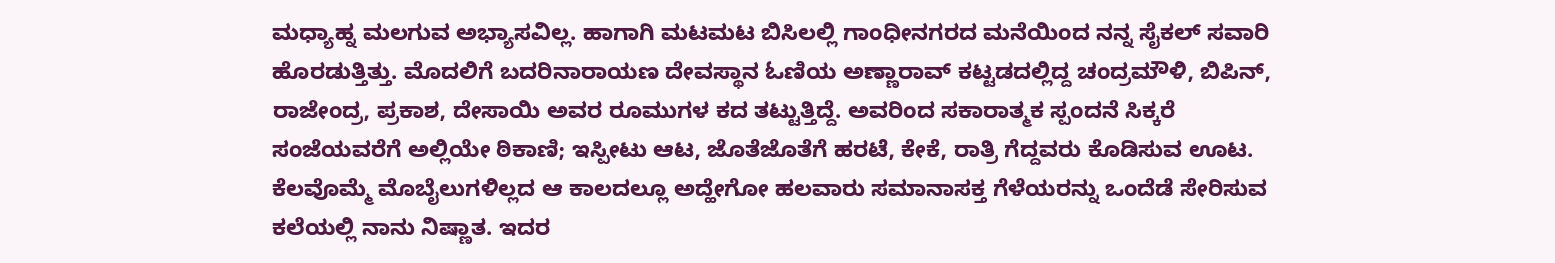ಮಧ್ಯಾಹ್ನ ಮಲಗುವ ಅಭ್ಯಾಸವಿಲ್ಲ. ಹಾಗಾಗಿ ಮಟಮಟ ಬಿಸಿಲಲ್ಲಿ ಗಾಂಧೀನಗರದ ಮನೆಯಿಂದ ನನ್ನ ಸೈಕಲ್ ಸವಾರಿ ಹೊರಡುತ್ತಿತ್ತು. ಮೊದಲಿಗೆ ಬದರಿನಾರಾಯಣ ದೇವಸ್ಥಾನ ಓಣಿಯ ಅಣ್ಣಾರಾವ್ ಕಟ್ಟಡದಲ್ಲಿದ್ದ ಚಂದ್ರಮೌಳಿ, ಬಿಪಿನ್, ರಾಜೇಂದ್ರ, ಪ್ರಕಾಶ, ದೇಸಾಯಿ ಅವರ ರೂಮುಗಳ ಕದ ತಟ್ಟುತ್ತಿದ್ದೆ. ಅವರಿಂದ ಸಕಾರಾತ್ಮಕ ಸ್ಪಂದನೆ ಸಿಕ್ಕರೆ ಸಂಜೆಯವರೆಗೆ ಅಲ್ಲಿಯೇ ಠಿಕಾಣಿ; ಇಸ್ಪೀಟು ಆಟ, ಜೊತೆಜೊತೆಗೆ ಹರಟೆ, ಕೇಕೆ, ರಾತ್ರಿ ಗೆದ್ದವರು ಕೊಡಿಸುವ ಊಟ. ಕೆಲವೊಮ್ಮೆ ಮೊಬೈಲುಗಳಿಲ್ಲದ ಆ ಕಾಲದಲ್ಲೂ ಅದ್ಹೇಗೋ ಹಲವಾರು ಸಮಾನಾಸಕ್ತ ಗೆಳೆಯರನ್ನು ಒಂದೆಡೆ ಸೇರಿಸುವ ಕಲೆಯಲ್ಲಿ ನಾನು ನಿಷ್ಣಾತ. ಇದರ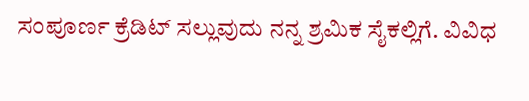ಸಂಪೂರ್ಣ ಕ್ರೆಡಿಟ್ ಸಲ್ಲುವುದು ನನ್ನ ಶ್ರಮಿಕ ಸೈಕಲ್ಲಿಗೆ. ವಿವಿಧ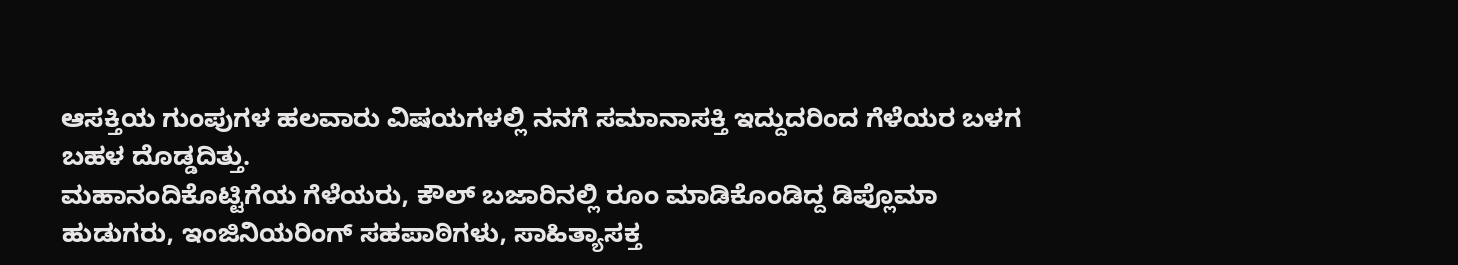ಆಸಕ್ತಿಯ ಗುಂಪುಗಳ ಹಲವಾರು ವಿಷಯಗಳಲ್ಲಿ ನನಗೆ ಸಮಾನಾಸಕ್ತಿ ಇದ್ದುದರಿಂದ ಗೆಳೆಯರ ಬಳಗ ಬಹಳ ದೊಡ್ಡದಿತ್ತು.
ಮಹಾನಂದಿಕೊಟ್ಟಿಗೆಯ ಗೆಳೆಯರು, ಕೌಲ್ ಬಜಾರಿನಲ್ಲಿ ರೂಂ ಮಾಡಿಕೊಂಡಿದ್ದ ಡಿಪ್ಲೊಮಾ ಹುಡುಗರು, ಇಂಜಿನಿಯರಿಂಗ್ ಸಹಪಾಠಿಗಳು, ಸಾಹಿತ್ಯಾಸಕ್ತ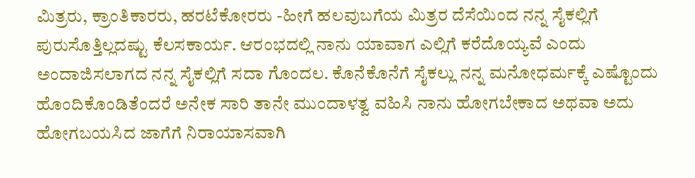ಮಿತ್ರರು, ಕ್ರಾಂತಿಕಾರರು, ಹರಟೆಕೋರರು -ಹೀಗೆ ಹಲವುಬಗೆಯ ಮಿತ್ರರ ದೆಸೆಯಿಂದ ನನ್ನ ಸೈಕಲ್ಲಿಗೆ ಪುರುಸೊತ್ತಿಲ್ಲದಷ್ಟು ಕೆಲಸಕಾರ್ಯ. ಆರಂಭದಲ್ಲಿ ನಾನು ಯಾವಾಗ ಎಲ್ಲಿಗೆ ಕರೆದೊಯ್ಯವೆ ಎಂದು ಅಂದಾಜಿಸಲಾಗದ ನನ್ನ ಸೈಕಲ್ಲಿಗೆ ಸದಾ ಗೊಂದಲ. ಕೊನೆಕೊನೆಗೆ ಸೈಕಲ್ಲು ನನ್ನ ಮನೋಧರ್ಮಕ್ಕೆ ಎಷ್ಟೊಂದು ಹೊಂದಿಕೊಂಡಿತೆಂದರೆ ಅನೇಕ ಸಾರಿ ತಾನೇ ಮುಂದಾಳತ್ವ ವಹಿಸಿ ನಾನು ಹೋಗಬೇಕಾದ ಅಥವಾ ಅದು ಹೋಗಬಯಸಿದ ಜಾಗೆಗೆ ನಿರಾಯಾಸವಾಗಿ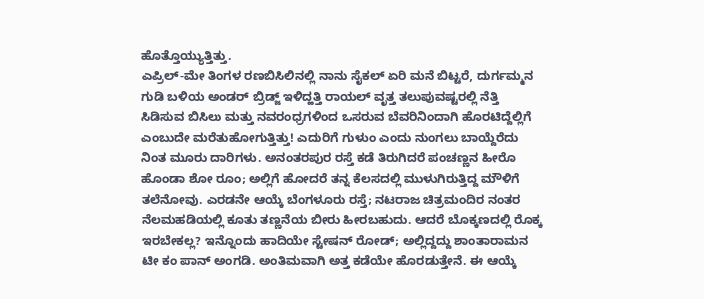ಹೊತ್ತೊಯ್ಯುತ್ತಿತ್ತು.
ಎಪ್ರಿಲ್-ಮೇ ತಿಂಗಳ ರಣಬಿಸಿಲಿನಲ್ಲಿ ನಾನು ಸೈಕಲ್ ಏರಿ ಮನೆ ಬಿಟ್ಟರೆ, ದುರ್ಗಮ್ಮನ ಗುಡಿ ಬಳಿಯ ಅಂಡರ್ ಬ್ರಿಡ್ಜ್ ಇಳಿದ್ಹತ್ತಿ ರಾಯಲ್ ವೃತ್ತ ತಲುಪುವಷ್ಟರಲ್ಲಿ ನೆತ್ತಿ ಸಿಡಿಸುವ ಬಿಸಿಲು ಮತ್ತು ನವರಂಧ್ರಗಳಿಂದ ಒಸರುವ ಬೆವರಿನಿಂದಾಗಿ ಹೊರಟಿದ್ದೆಲ್ಲಿಗೆ ಎಂಬುದೇ ಮರೆತುಹೋಗುತ್ತಿತ್ತು! ಎದುರಿಗೆ ಗುಳುಂ ಎಂದು ನುಂಗಲು ಬಾಯ್ದೆರೆದು ನಿಂತ ಮೂರು ದಾರಿಗಳು. ಅನಂತರಪುರ ರಸ್ತೆ ಕಡೆ ತಿರುಗಿದರೆ ಪಂಚಣ್ಣನ ಹೀರೊ ಹೊಂಡಾ ಶೋ ರೂಂ; ಅಲ್ಲಿಗೆ ಹೋದರೆ ತನ್ನ ಕೆಲಸದಲ್ಲಿ ಮುಳುಗಿರುತ್ತಿದ್ದ ಮೌಳಿಗೆ ತಲೆನೋವು. ಎರಡನೇ ಆಯ್ಕೆ ಬೆಂಗಳೂರು ರಸ್ತೆ; ನಟರಾಜ ಚಿತ್ರಮಂದಿರ ನಂತರ ನೆಲಮಹಡಿಯಲ್ಲಿ ಕೂತು ತಣ್ಣನೆಯ ಬೀರು ಹೀರಬಹುದು. ಆದರೆ ಬೊಕ್ಕಣದಲ್ಲಿ ರೊಕ್ಕ ಇರಬೇಕಲ್ಲ? ಇನ್ನೊಂದು ಹಾದಿಯೇ ಸ್ಟೇಷನ್ ರೋಡ್; ಅಲ್ಲಿದ್ದದ್ದು ಶಾಂತಾರಾಮನ ಟೀ ಕಂ ಪಾನ್ ಅಂಗಡಿ. ಅಂತಿಮವಾಗಿ ಅತ್ತ ಕಡೆಯೇ ಹೊರಡುತ್ತೇನೆ. ಈ ಆಯ್ಕೆ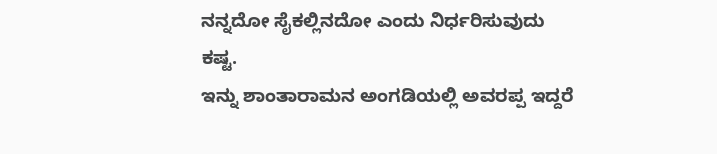ನನ್ನದೋ ಸೈಕಲ್ಲಿನದೋ ಎಂದು ನಿರ್ಧರಿಸುವುದು ಕಷ್ಟ.
ಇನ್ನು ಶಾಂತಾರಾಮನ ಅಂಗಡಿಯಲ್ಲಿ ಅವರಪ್ಪ ಇದ್ದರೆ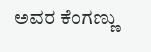ಅವರ ಕೆಂಗಣ್ಣು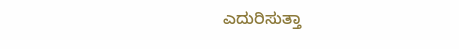ಎದುರಿಸುತ್ತಾ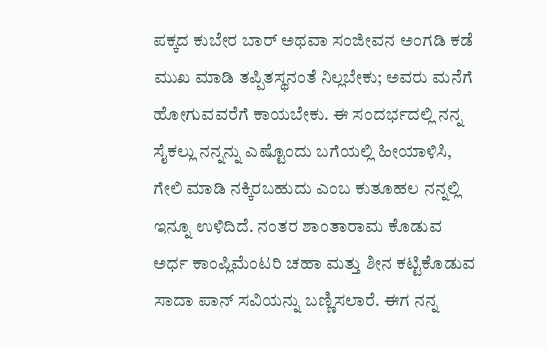ಪಕ್ಕದ ಕುಬೇರ ಬಾರ್ ಅಥವಾ ಸಂಜೀವನ ಅಂಗಡಿ ಕಡೆ ಮುಖ ಮಾಡಿ ತಪ್ಪಿತಸ್ಥನಂತೆ ನಿಲ್ಲಬೇಕು; ಅವರು ಮನೆಗೆ ಹೋಗುವವರೆಗೆ ಕಾಯಬೇಕು. ಈ ಸಂದರ್ಭದಲ್ಲಿ ನನ್ನ ಸೈಕಲ್ಲು ನನ್ನನ್ನು ಎಷ್ಟೊಂದು ಬಗೆಯಲ್ಲಿ ಹೀಯಾಳಿಸಿ, ಗೇಲಿ ಮಾಡಿ ನಕ್ಕಿರಬಹುದು ಎಂಬ ಕುತೂಹಲ ನನ್ನಲ್ಲಿ ಇನ್ನೂ ಉಳಿದಿದೆ. ನಂತರ ಶಾಂತಾರಾಮ ಕೊಡುವ ಅರ್ಧ ಕಾಂಪ್ಲಿಮೆಂಟರಿ ಚಹಾ ಮತ್ತು ಶೀನ ಕಟ್ಟಿಕೊಡುವ ಸಾದಾ ಪಾನ್ ಸವಿಯನ್ನು ಬಣ್ಣಿಸಲಾರೆ. ಈಗ ನನ್ನ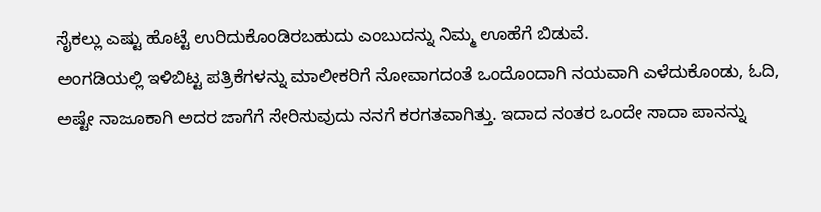ಸೈಕಲ್ಲು ಎಷ್ಟು ಹೊಟ್ಟೆ ಉರಿದುಕೊಂಡಿರಬಹುದು ಎಂಬುದನ್ನು ನಿಮ್ಮ ಊಹೆಗೆ ಬಿಡುವೆ.
ಅಂಗಡಿಯಲ್ಲಿ ಇಳಿಬಿಟ್ಟ ಪತ್ರಿಕೆಗಳನ್ನು ಮಾಲೀಕರಿಗೆ ನೋವಾಗದಂತೆ ಒಂದೊಂದಾಗಿ ನಯವಾಗಿ ಎಳೆದುಕೊಂಡು, ಓದಿ, ಅಷ್ಟೇ ನಾಜೂಕಾಗಿ ಅದರ ಜಾಗೆಗೆ ಸೇರಿಸುವುದು ನನಗೆ ಕರಗತವಾಗಿತ್ತು. ಇದಾದ ನಂತರ ಒಂದೇ ಸಾದಾ ಪಾನನ್ನು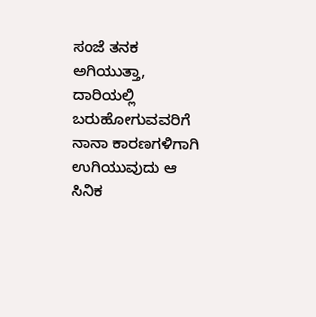ಸಂಜೆ ತನಕ ಅಗಿಯುತ್ತಾ, ದಾರಿಯಲ್ಲಿ ಬರುಹೋಗುವವರಿಗೆ ನಾನಾ ಕಾರಣಗಳಿಗಾಗಿ ಉಗಿಯುವುದು ಆ ಸಿನಿಕ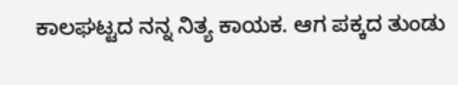ಕಾಲಘಟ್ಟದ ನನ್ನ ನಿತ್ಯ ಕಾಯಕ. ಆಗ ಪಕ್ಕದ ತುಂಡು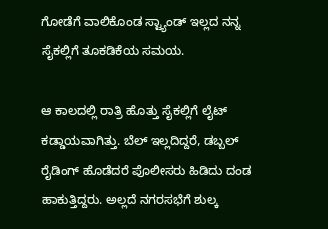ಗೋಡೆಗೆ ವಾಲಿಕೊಂಡ ಸ್ಟ್ಯಾಂಡ್ ಇಲ್ಲದ ನನ್ನ ಸೈಕಲ್ಲಿಗೆ ತೂಕಡಿಕೆಯ ಸಮಯ.

ಆ ಕಾಲದಲ್ಲಿ ರಾತ್ರಿ ಹೊತ್ತು ಸೈಕಲ್ಲಿಗೆ ಲೈಟ್ ಕಡ್ಡಾಯವಾಗಿತ್ತು. ಬೆಲ್ ಇಲ್ಲದಿದ್ದರೆ, ಡಬ್ಬಲ್ ರೈಡಿಂಗ್ ಹೊಡೆದರೆ ಪೊಲೀಸರು ಹಿಡಿದು ದಂಡ ಹಾಕುತ್ತಿದ್ದರು. ಅಲ್ಲದೆ ನಗರಸಭೆಗೆ ಶುಲ್ಕ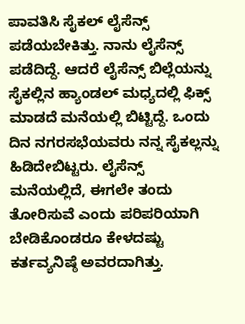ಪಾವತಿಸಿ ಸೈಕಲ್ ಲೈಸೆನ್ಸ್ ಪಡೆಯಬೇಕಿತ್ತು. ನಾನು ಲೈಸೆನ್ಸ್ ಪಡೆದಿದ್ದೆ. ಆದರೆ ಲೈಸೆನ್ಸ್ ಬಿಲ್ಲೆಯನ್ನು ಸೈಕಲ್ಲಿನ ಹ್ಯಾಂಡಲ್ ಮಧ್ಯದಲ್ಲಿ ಫಿಕ್ಸ್ ಮಾಡದೆ ಮನೆಯಲ್ಲಿ ಬಿಟ್ಟಿದ್ದೆ. ಒಂದು ದಿನ ನಗರಸಭೆಯವರು ನನ್ನ ಸೈಕಲ್ಲನ್ನು ಹಿಡಿದೇಬಿಟ್ಟರು. ಲೈಸೆನ್ಸ್ ಮನೆಯಲ್ಲಿದೆ, ಈಗಲೇ ತಂದು ತೋರಿಸುವೆ ಎಂದು ಪರಿಪರಿಯಾಗಿ ಬೇಡಿಕೊಂಡರೂ ಕೇಳದಷ್ಟು ಕರ್ತವ್ಯನಿಷ್ಠೆ ಅವರದಾಗಿತ್ತು.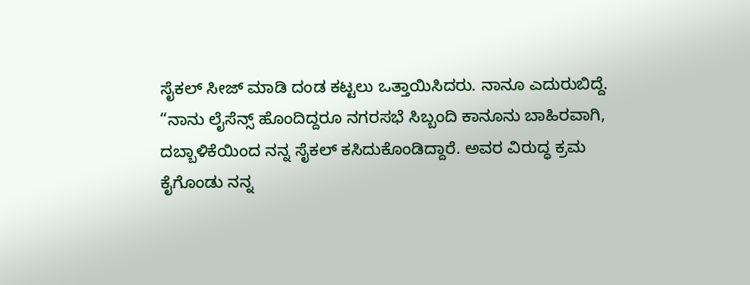ಸೈಕಲ್ ಸೀಜ್ ಮಾಡಿ ದಂಡ ಕಟ್ಟಲು ಒತ್ತಾಯಿಸಿದರು. ನಾನೂ ಎದುರುಬಿದ್ದೆ.
“ನಾನು ಲೈಸೆನ್ಸ್ ಹೊಂದಿದ್ದರೂ ನಗರಸಭೆ ಸಿಬ್ಬಂದಿ ಕಾನೂನು ಬಾಹಿರವಾಗಿ, ದಬ್ಬಾಳಿಕೆಯಿಂದ ನನ್ನ ಸೈಕಲ್ ಕಸಿದುಕೊಂಡಿದ್ದಾರೆ. ಅವರ ವಿರುದ್ಧ ಕ್ರಮ ಕೈಗೊಂಡು ನನ್ನ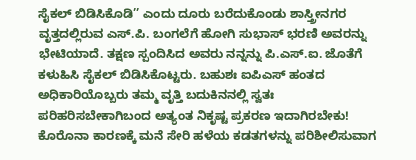ಸೈಕಲ್ ಬಿಡಿಸಿಕೊಡಿ’’ ಎಂದು ದೂರು ಬರೆದುಕೊಂಡು ಶಾಸ್ತ್ರೀನಗರ ವೃತ್ತದಲ್ಲಿರುವ ಎಸ್.ಪಿ. ಬಂಗಲೆಗೆ ಹೋಗಿ ಸುಭಾಸ್ ಭರಣಿ ಅವರನ್ನು ಭೇಟಿಯಾದೆ. ತಕ್ಷಣ ಸ್ಪಂದಿಸಿದ ಅವರು ನನ್ನನ್ನು ಪಿ.ಎಸ್.ಐ. ಜೊತೆಗೆ ಕಳುಹಿಸಿ ಸೈಕಲ್ ಬಿಡಿಸಿಕೊಟ್ಟರು. ಬಹುಶಃ ಐಪಿಎಸ್ ಹಂತದ ಅಧಿಕಾರಿಯೊಬ್ಬರು ತಮ್ಮ ವೃತ್ತಿ ಬದುಕಿನನಲ್ಲಿ ಸ್ವತಃ ಪರಿಹರಿಸಬೇಕಾಗಿಬಂದ ಅತ್ಯಂತ ನಿಕೃಷ್ಟ ಪ್ರಕರಣ ಇದಾಗಿರಬೇಕು!
ಕೊರೊನಾ ಕಾರಣಕ್ಕೆ ಮನೆ ಸೇರಿ ಹಳೆಯ ಕಡತಗಳನ್ನು ಪರಿಶೀಲಿಸುವಾಗ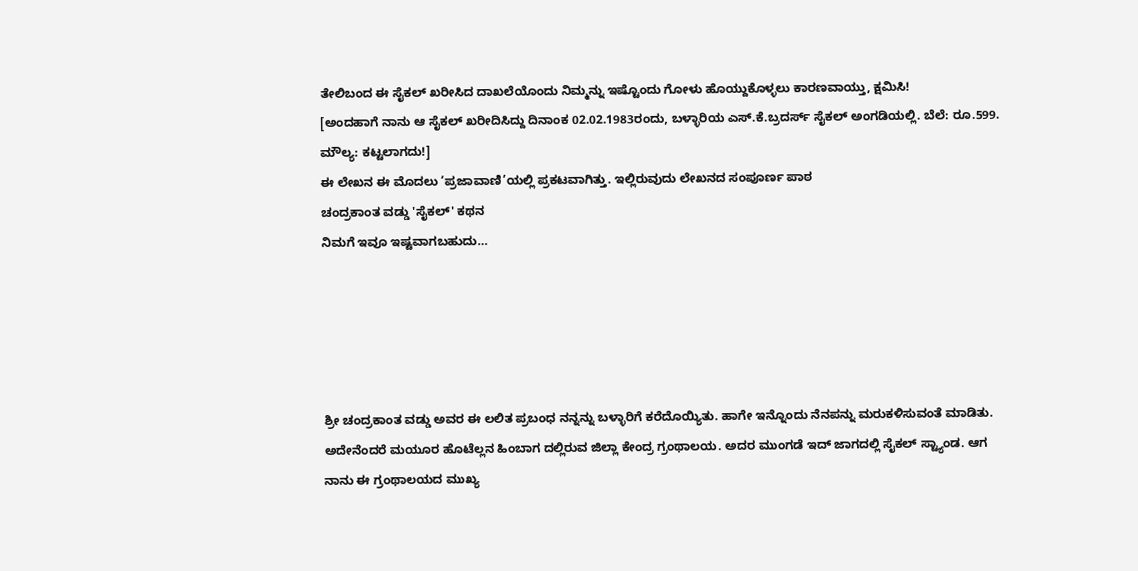ತೇಲಿಬಂದ ಈ ಸೈಕಲ್ ಖರೀಸಿದ ದಾಖಲೆಯೊಂದು ನಿಮ್ಮನ್ನು ಇಷ್ಟೊಂದು ಗೋಳು ಹೊಯ್ದುಕೊಳ್ಳಲು ಕಾರಣವಾಯ್ತು, ಕ್ಷಮಿಸಿ!
[ಅಂದಹಾಗೆ ನಾನು ಆ ಸೈಕಲ್ ಖರೀದಿಸಿದ್ದು ದಿನಾಂಕ 02.02.1983ರಂದು, ಬಳ್ಳಾರಿಯ ಎಸ್.ಕೆ.ಬ್ರದರ್ಸ್ ಸೈಕಲ್ ಅಂಗಡಿಯಲ್ಲಿ. ಬೆಲೆ: ರೂ.599. ಮೌಲ್ಯ: ಕಟ್ಟಲಾಗದು!]
ಈ ಲೇಖನ ಈ ಮೊದಲು ‘ಪ್ರಜಾವಾಣಿ’ಯಲ್ಲಿ ಪ್ರಕಟವಾಗಿತ್ತು. ಇಲ್ಲಿರುವುದು ಲೇಖನದ ಸಂಪೂರ್ಣ ಪಾಠ
ಚಂದ್ರಕಾಂತ ವಡ್ಡು 'ಸೈಕಲ್' ಕಥನ
ನಿಮಗೆ ಇವೂ ಇಷ್ಟವಾಗಬಹುದು…





ಶ್ರೀ ಚಂದ್ರಕಾಂತ ವಡ್ಡು ಅವರ ಈ ಲಲಿತ ಪ್ರಬಂಧ ನನ್ನನ್ನು ಬಳ್ಳಾರಿಗೆ ಕರೆದೊಯ್ಯಿತು. ಹಾಗೇ ಇನ್ನೊಂದು ನೆನಪನ್ನು ಮರುಕಳಿಸುವಂತೆ ಮಾಡಿತು. ಅದೇನೆಂದರೆ ಮಯೂರ ಹೊಟೆಲ್ಲನ ಹಿಂಬಾಗ ದಲ್ಲಿರುವ ಜಿಲ್ಲಾ ಕೇಂದ್ರ ಗ್ರಂಥಾಲಯ. ಅದರ ಮುಂಗಡೆ ಇದ್ ಜಾಗದಲ್ಲಿ ಸೈಕಲ್ ಸ್ಟ್ಯಾಂಡ. ಆಗ ನಾನು ಈ ಗ್ರಂಥಾಲಯದ ಮುಖ್ಯ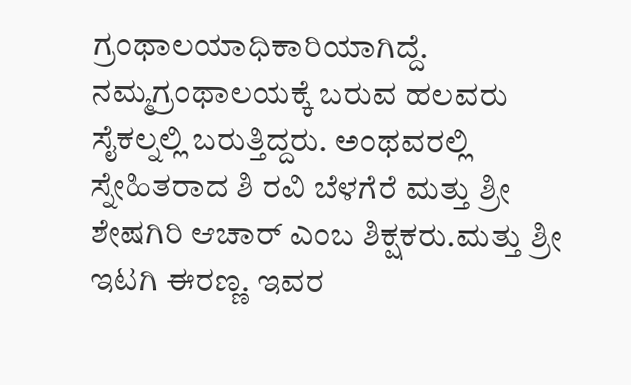ಗ್ರಂಥಾಲಯಾಧಿಕಾರಿಯಾಗಿದ್ದೆ. ನಮ್ಮಗ್ರಂಥಾಲಯಕ್ಕೆ ಬರುವ ಹಲವರು ಸೈಕಲ್ನಲ್ಲಿ ಬರುತ್ತಿದ್ದರು. ಅಂಥವರಲ್ಲಿ ಸ್ನೇಹಿತರಾದ ಶಿ ರವಿ ಬೆಳಗೆರೆ ಮತ್ತು ಶ್ರೀ ಶೇಷಗಿರಿ ಆಚಾರ್ ಎಂಬ ಶಿಕ್ಷಕರು.ಮತ್ತು ಶ್ರೀ ಇಟಗಿ ಈರಣ್ಣ. ಇವರ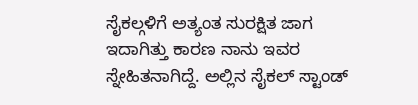ಸೈಕಲ್ಗಳಿಗೆ ಅತ್ಯಂತ ಸುರಕ್ಷಿತ ಜಾಗ ಇದಾಗಿತ್ತು ಕಾರಣ ನಾನು ಇವರ ಸ್ನೇಹಿತನಾಗಿದ್ದೆ. ಅಲ್ಲಿನ ಸೈಕಲ್ ಸ್ಟಾಂಡ್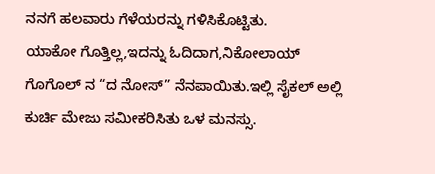ನನಗೆ ಹಲವಾರು ಗೆಳೆಯರನ್ನು ಗಳಿಸಿಕೊಟ್ಟಿತು.
ಯಾಕೋ ಗೊತ್ತಿಲ್ಲ,ಇದನ್ನು ಓದಿದಾಗ,ನಿಕೋಲಾಯ್ ಗೊಗೊಲ್ ನ “ದ ನೋಸ್” ನೆನಪಾಯಿತು.ಇಲ್ಲಿ ಸೈಕಲ್ ಅಲ್ಲಿ ಕುರ್ಚಿ ಮೇಜು ಸಮೀಕರಿಸಿತು ಒಳ ಮನಸ್ಸು.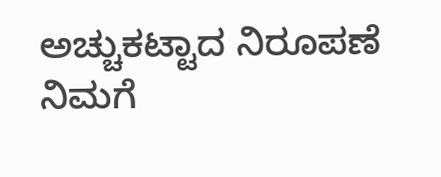ಅಚ್ಚುಕಟ್ಟಾದ ನಿರೂಪಣೆ ನಿಮಗೆ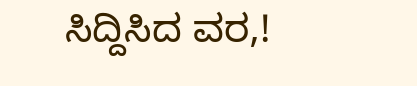ಸಿದ್ದಿಸಿದ ವರ,!